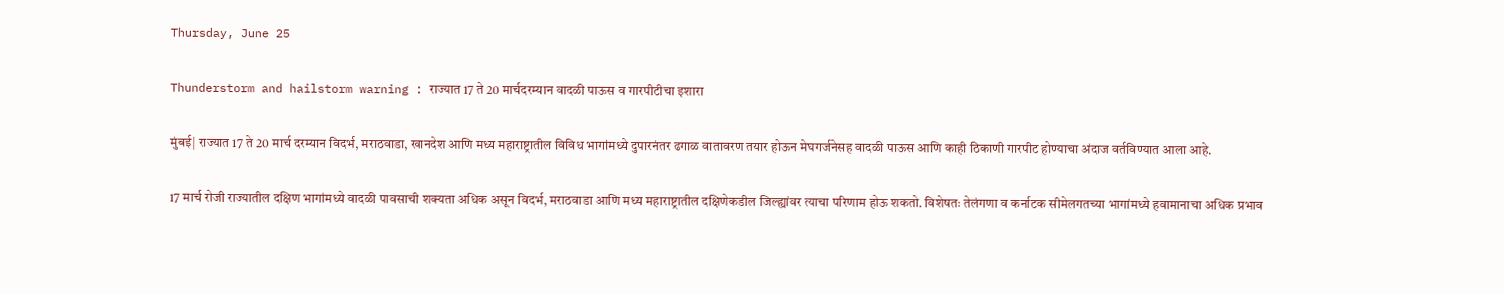Thursday, June 25

Thunderstorm and hailstorm warning : राज्यात 17 ते 20 मार्चदरम्यान वादळी पाऊस व गारपीटीचा इशारा

मुंबई| राज्यात 17 ते 20 मार्च दरम्यान विदर्भ, मराठवाडा, खानदेश आणि मध्य महाराष्ट्रातील विविध भागांमध्ये दुपारनंतर ढगाळ वातावरण तयार होऊन मेघगर्जनेसह वादळी पाऊस आणि काही ठिकाणी गारपीट होण्याचा अंदाज वर्तविण्यात आला आहे.

17 मार्च रोजी राज्यातील दक्षिण भागांमध्ये वादळी पावसाची शक्यता अधिक असून विदर्भ, मराठवाडा आणि मध्य महाराष्ट्रातील दक्षिणेकडील जिल्ह्यांवर त्याचा परिणाम होऊ शकतो. विशेषतः तेलंगणा व कर्नाटक सीमेलगतच्या भागांमध्ये हवामानाचा अधिक प्रभाव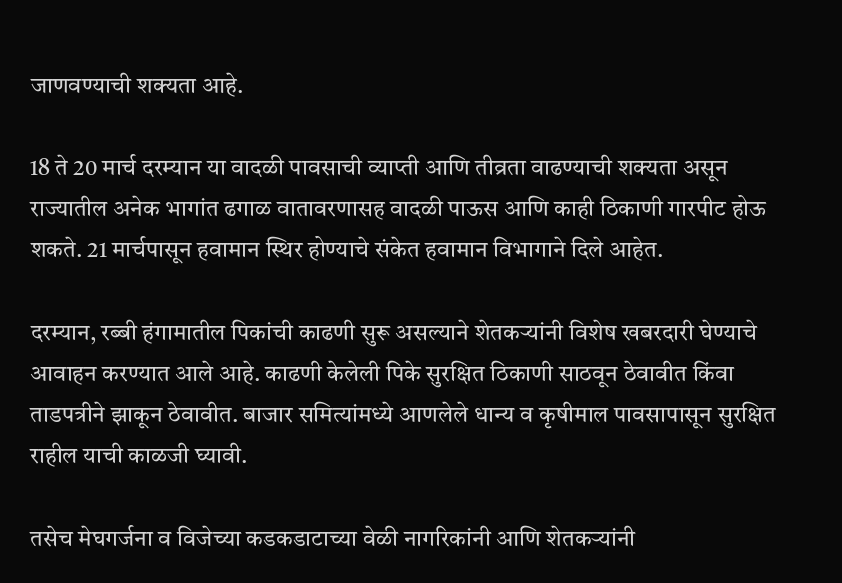जाणवण्याची शक्यता आहे.

18 ते 20 मार्च दरम्यान या वादळी पावसाची व्याप्ती आणि तीव्रता वाढण्याची शक्यता असून राज्यातील अनेक भागांत ढगाळ वातावरणासह वादळी पाऊस आणि काही ठिकाणी गारपीट होऊ शकते. 21 मार्चपासून हवामान स्थिर होण्याचे संकेत हवामान विभागाने दिले आहेत.

दरम्यान, रब्बी हंगामातील पिकांची काढणी सुरू असल्याने शेतकऱ्यांनी विशेष खबरदारी घेण्याचे आवाहन करण्यात आले आहे. काढणी केलेली पिके सुरक्षित ठिकाणी साठवून ठेवावीत किंवा ताडपत्रीने झाकून ठेवावीत. बाजार समित्यांमध्ये आणलेले धान्य व कृषीमाल पावसापासून सुरक्षित राहील याची काळजी घ्यावी.

तसेच मेघगर्जना व विजेच्या कडकडाटाच्या वेळी नागरिकांनी आणि शेतकऱ्यांनी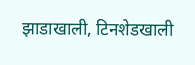झाडाखाली, टिनशेडखाली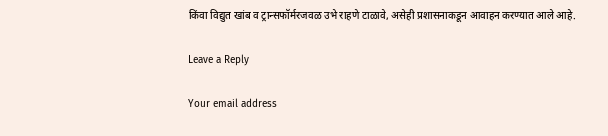किंवा विद्युत खांब व ट्रान्सफॉर्मरजवळ उभे राहणे टाळावे, असेही प्रशासनाकडून आवाहन करण्यात आले आहे.

Leave a Reply

Your email address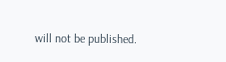will not be published.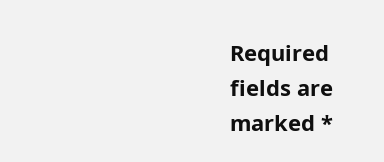Required fields are marked *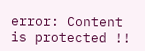error: Content is protected !!